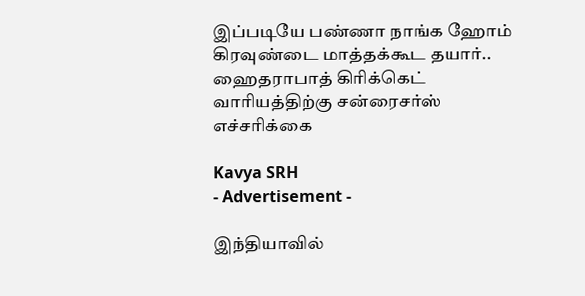இப்படியே பண்ணா நாங்க ஹோம் கிரவுண்டை மாத்தக்கூட தயார்.. ஹைதராபாத் கிரிக்கெட் வாரியத்திற்கு சன்ரைசர்ஸ் எச்சரிக்கை

Kavya SRH
- Advertisement -

இந்தியாவில்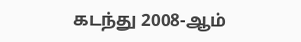கடந்து 2008-ஆம்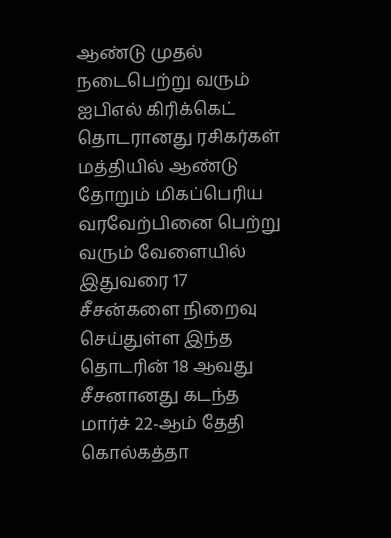ஆண்டு முதல் நடைபெற்று வரும் ஐபிஎல் கிரிக்கெட் தொடரானது ரசிகர்கள் மத்தியில் ஆண்டு தோறும் மிகப்பெரிய வரவேற்பினை பெற்று வரும் வேளையில் இதுவரை 17 சீசன்களை நிறைவு செய்துள்ள இந்த தொடரின் 18 ஆவது சீசனானது கடந்த மார்ச் 22-ஆம் தேதி கொல்கத்தா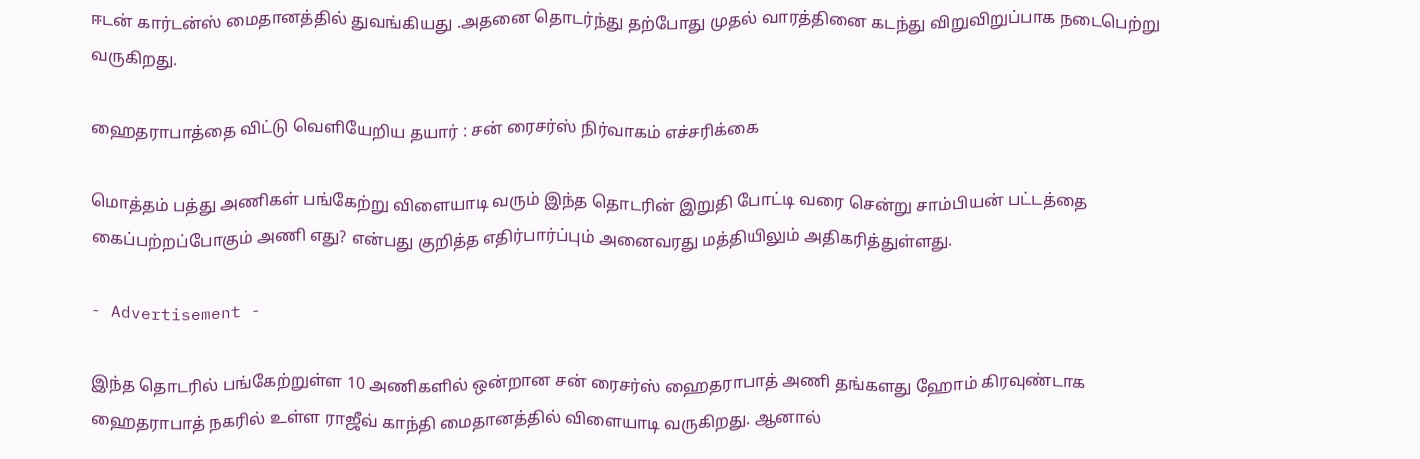ஈடன் கார்டன்ஸ் மைதானத்தில் துவங்கியது .அதனை தொடர்ந்து தற்போது முதல் வாரத்தினை கடந்து விறுவிறுப்பாக நடைபெற்று வருகிறது.

ஹைதராபாத்தை விட்டு வெளியேறிய தயார் : சன் ரைசர்ஸ் நிர்வாகம் எச்சரிக்கை

மொத்தம் பத்து அணிகள் பங்கேற்று விளையாடி வரும் இந்த தொடரின் இறுதி போட்டி வரை சென்று சாம்பியன் பட்டத்தை கைப்பற்றப்போகும் அணி எது? என்பது குறித்த எதிர்பார்ப்பும் அனைவரது மத்தியிலும் அதிகரித்துள்ளது.

- Advertisement -

இந்த தொடரில் பங்கேற்றுள்ள 10 அணிகளில் ஒன்றான சன் ரைசர்ஸ் ஹைதராபாத் அணி தங்களது ஹோம் கிரவுண்டாக ஹைதராபாத் நகரில் உள்ள ராஜீவ் காந்தி மைதானத்தில் விளையாடி வருகிறது. ஆனால்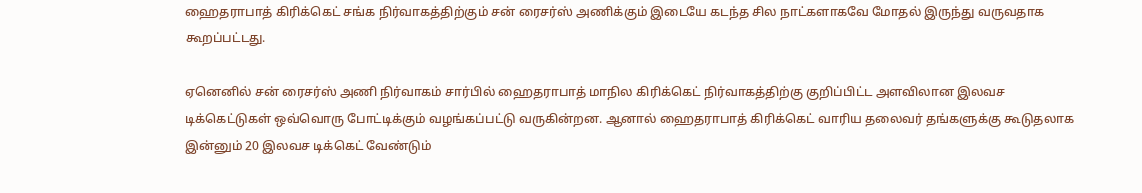ஹைதராபாத் கிரிக்கெட் சங்க நிர்வாகத்திற்கும் சன் ரைசர்ஸ் அணிக்கும் இடையே கடந்த சில நாட்களாகவே மோதல் இருந்து வருவதாக கூறப்பட்டது.

ஏனெனில் சன் ரைசர்ஸ் அணி நிர்வாகம் சார்பில் ஹைதராபாத் மாநில கிரிக்கெட் நிர்வாகத்திற்கு குறிப்பிட்ட அளவிலான இலவச டிக்கெட்டுகள் ஒவ்வொரு போட்டிக்கும் வழங்கப்பட்டு வருகின்றன. ஆனால் ஹைதராபாத் கிரிக்கெட் வாரிய தலைவர் தங்களுக்கு கூடுதலாக இன்னும் 20 இலவச டிக்கெட் வேண்டும்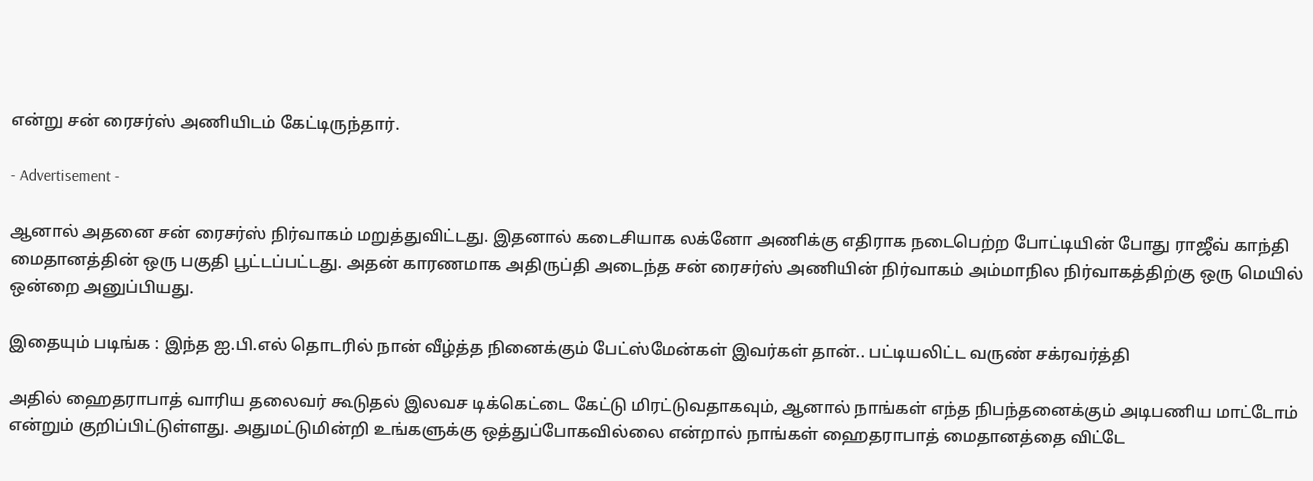என்று சன் ரைசர்ஸ் அணியிடம் கேட்டிருந்தார்.

- Advertisement -

ஆனால் அதனை சன் ரைசர்ஸ் நிர்வாகம் மறுத்துவிட்டது. இதனால் கடைசியாக லக்னோ அணிக்கு எதிராக நடைபெற்ற போட்டியின் போது ராஜீவ் காந்தி மைதானத்தின் ஒரு பகுதி பூட்டப்பட்டது. அதன் காரணமாக அதிருப்தி அடைந்த சன் ரைசர்ஸ் அணியின் நிர்வாகம் அம்மாநில நிர்வாகத்திற்கு ஒரு மெயில் ஒன்றை அனுப்பியது.

இதையும் படிங்க : இந்த ஐ.பி.எல் தொடரில் நான் வீழ்த்த நினைக்கும் பேட்ஸ்மேன்கள் இவர்கள் தான்.. பட்டியலிட்ட வருண் சக்ரவர்த்தி

அதில் ஹைதராபாத் வாரிய தலைவர் கூடுதல் இலவச டிக்கெட்டை கேட்டு மிரட்டுவதாகவும், ஆனால் நாங்கள் எந்த நிபந்தனைக்கும் அடிபணிய மாட்டோம் என்றும் குறிப்பிட்டுள்ளது. அதுமட்டுமின்றி உங்களுக்கு ஒத்துப்போகவில்லை என்றால் நாங்கள் ஹைதராபாத் மைதானத்தை விட்டே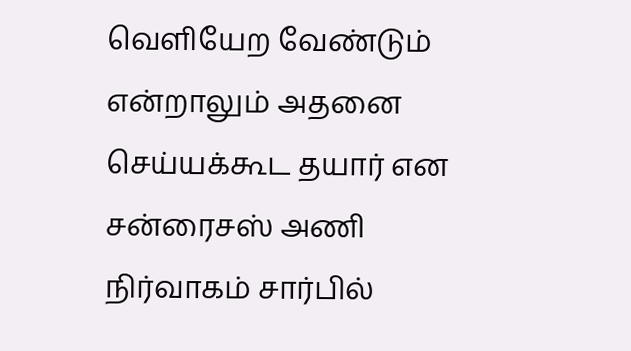வெளியேற வேண்டும் என்றாலும் அதனை செய்யக்கூட தயார் என சன்ரைசஸ் அணி நிர்வாகம் சார்பில்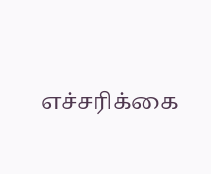எச்சரிக்கை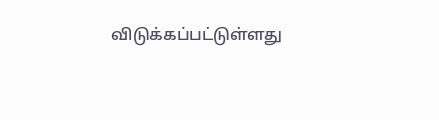விடுக்கப்பட்டுள்ளது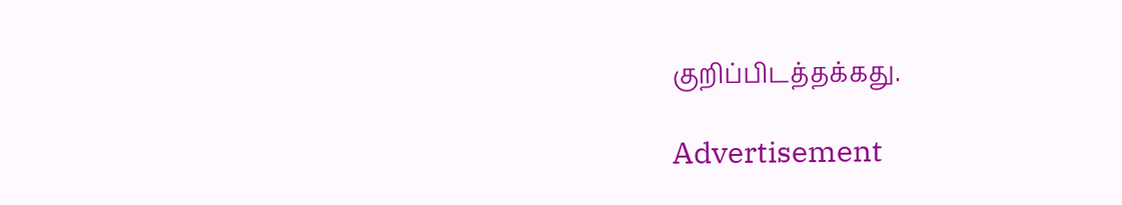குறிப்பிடத்தக்கது.

Advertisement